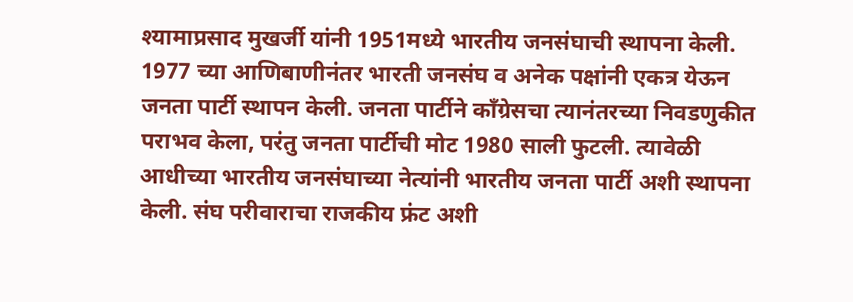श्यामाप्रसाद मुखर्जी यांनी 1951मध्ये भारतीय जनसंघाची स्थापना केली. 1977 च्या आणिबाणीनंतर भारती जनसंघ व अनेक पक्षांनी एकत्र येऊन जनता पार्टी स्थापन केली. जनता पार्टीने काँग्रेसचा त्यानंतरच्या निवडणुकीत पराभव केला, परंतु जनता पार्टीची मोट 1980 साली फुटली. त्यावेळी आधीच्या भारतीय जनसंघाच्या नेत्यांनी भारतीय जनता पार्टी अशी स्थापना केली. संघ परीवाराचा राजकीय फ्रंट अशी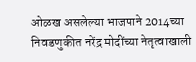ओळख असलेल्या भाजपाने 2014च्या निवडणुकीत नरेंद्र मोदींच्या नेतृत्वाखाली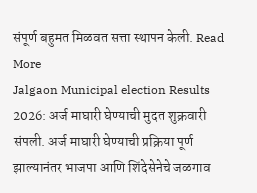संपूर्ण बहुमत मिळवत सत्ता स्थापन केली. Read More
Jalgaon Municipal election Results 2026: अर्ज माघारी घेण्याची मुदत शुक्रवारी संपली. अर्ज माघारी घेण्याची प्रक्रिया पूर्ण झाल्यानंतर भाजपा आणि शिंदेसेनेचे जळगाव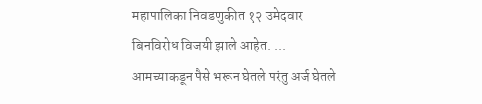महापालिका निवडणुकीत १२ उमेदवार बिनविरोध विजयी झाले आहेत. ...
आमच्याकडून पैसे भरून घेतले परंतु अर्ज घेतले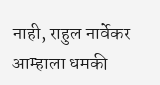नाही, राहुल नार्वेकर आम्हाला धमकी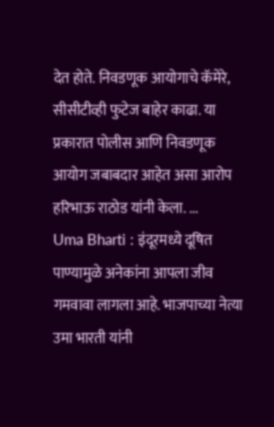देत होते. निवडणूक आयोगाचे कॅमेरे, सीसीटीव्ही फुटेज बाहेर काढा. या प्रकारात पोलीस आणि निवडणूक आयोग जबाबदार आहेत असा आरोप हरिभाऊ राठोड यांनी केला. ...
Uma Bharti : इंदूरमध्ये दूषित पाण्यामुळे अनेकांना आपला जीव गमवावा लागला आहे. भाजपाच्या नेत्या उमा भारती यांनी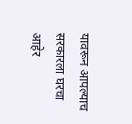यावरून आपल्याच सरकारला घरचा आहेर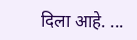दिला आहे. ...